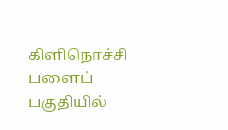கிளிநொச்சி பளைப் பகுதியில்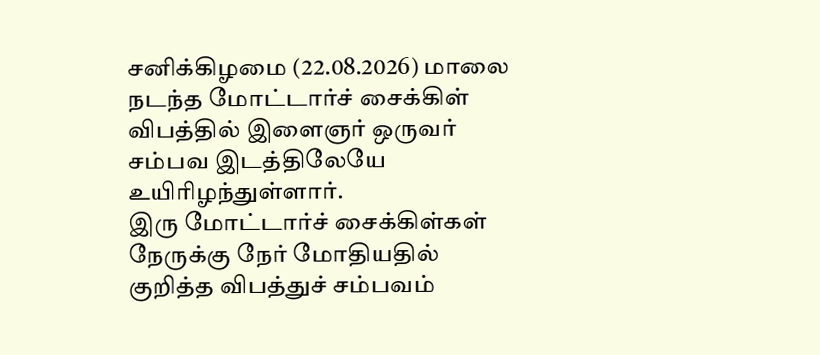சனிக்கிழமை (22.08.2026) மாலை நடந்த மோட்டார்ச் சைக்கிள் விபத்தில் இளைஞர் ஒருவர் சம்பவ இடத்திலேயே உயிரிழந்துள்ளார்.
இரு மோட்டார்ச் சைக்கிள்கள் நேருக்கு நேர் மோதியதில் குறித்த விபத்துச் சம்பவம்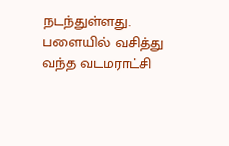நடந்துள்ளது. பளையில் வசித்து வந்த வடமராட்சி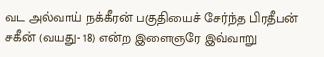வட அல்வாய் நக்கீரன் பகுதியைச் சேர்ந்த பிரதீபன் சகீன் (வயது- 18) என்ற இளைஞரே இவ்வாறு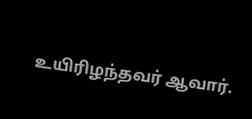உயிரிழந்தவர் ஆவார்.